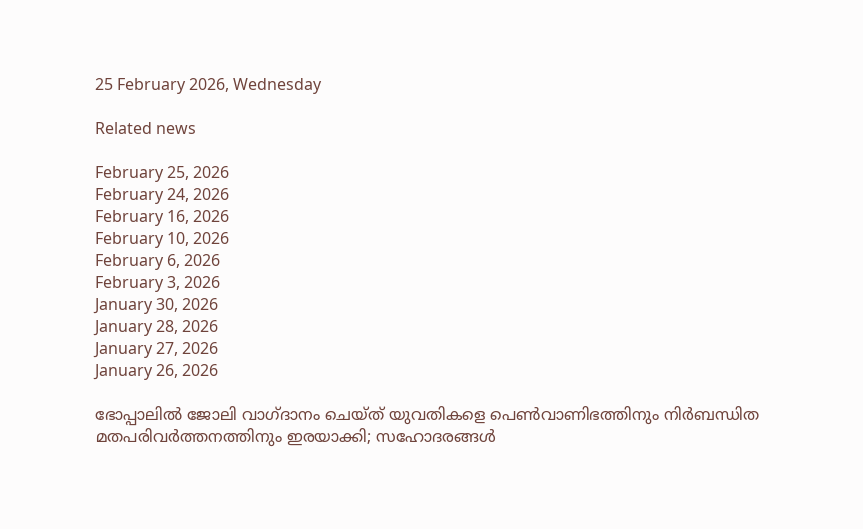25 February 2026, Wednesday

Related news

February 25, 2026
February 24, 2026
February 16, 2026
February 10, 2026
February 6, 2026
February 3, 2026
January 30, 2026
January 28, 2026
January 27, 2026
January 26, 2026

ഭോപ്പാലിൽ ജോലി വാഗ്ദാനം ചെയ്ത് യുവതികളെ പെൺവാണിഭത്തിനും നിർബന്ധിത മതപരിവർത്തനത്തിനും ഇരയാക്കി; സഹോദരങ്ങള്‍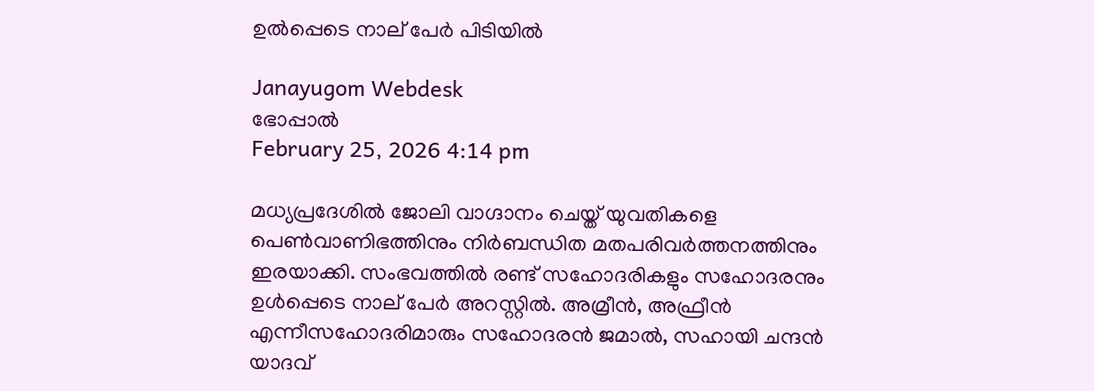ഉല്‍പ്പെടെ നാല് പേര്‍ പിടിയില്‍

Janayugom Webdesk
ഭോപ്പാൽ
February 25, 2026 4:14 pm

മധ്യപ്രദേശില്‍ ജോലി വാഗ്ദാനം ചെയ്ത് യുവതികളെ പെൺവാണിഭത്തിനും നിർബന്ധിത മതപരിവർത്തനത്തിനും ഇരയാക്കി. സംഭവത്തില്‍ രണ്ട് സഹോദരികളും സഹോദരനും ഉള്‍പ്പെടെ നാല് പേര്‍ അറസ്റ്റില്‍. അമ്രീൻ, അഫ്രീൻ എന്നീസഹോദരിമാരും സഹോദരൻ ജമാൽ, സഹായി ചന്ദൻ യാദവ്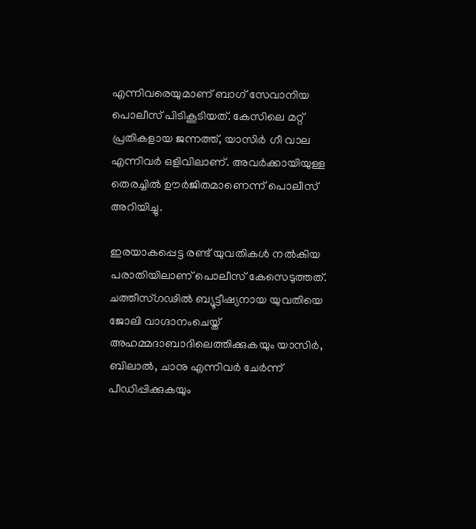എന്നിവരെയുമാണ് ബാഗ് സേവാനിയ പൊലീസ് പിടികൂടിയത്. കേസിലെ മറ്റ് പ്രതികളായ ജന്നത്ത്, യാസിർ ഗീ വാല എന്നിവർ ഒളിവിലാണ്. അവര്‍ക്കായിയുള്ള തെരച്ചില്‍ ഊര്‍ജിതമാണെന്ന് പൊലീസ് അറിയിച്ചു.

ഇരയാകപ്പെട്ട രണ്ട് യുവതികള്‍ നല്‍കിയ പരാതിയിലാണ് പൊലീസ് കേസെടുത്തത്. ചത്തീസ്ഗഢിൽ ബ്യൂട്ടീഷ്യനായ യുവതിയെ ജോലി വാഗ്ദാനംചെയ്ത് അഹമ്മദാബാദിലെത്തിക്കുകയും യാസിർ, ബിലാൽ, ചാനു എന്നിവർ ചേർന്ന് പീഡിപ്പിക്കുകയും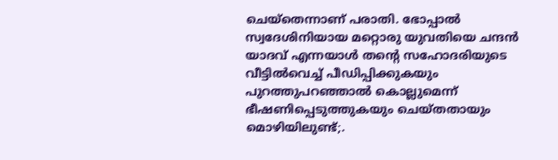ചെയ്തെന്നാണ് പരാതി. ഭോപ്പാൽ സ്വദേശിനിയായ മറ്റൊരു യുവതിയെ ചന്ദൻ യാദവ് എന്നയാൾ തന്റെ സഹോദരിയുടെ വീട്ടിൽവെച്ച് പീഡിപ്പിക്കുകയും പുറത്തുപറഞ്ഞാൽ കൊല്ലുമെന്ന് ഭീഷണിപ്പെടുത്തുകയും ചെയ്തതായും മൊഴിയിലുണ്ട്;.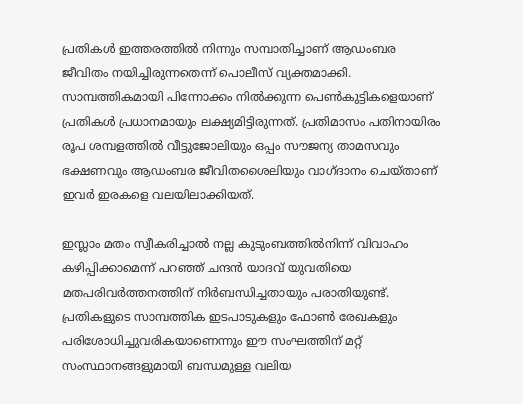പ്രതികള്‍ ഇത്തരത്തില്‍ നിന്നും സമ്പാതിച്ചാണ് ആഡംബര ജീവിതം നയിച്ചിരുന്നതെന്ന് പൊലീസ് വ്യക്തമാക്കി. സാമ്പത്തികമായി പിന്നോക്കം നിൽക്കുന്ന പെൺകുട്ടികളെയാണ് പ്രതികൾ പ്രധാനമായും ലക്ഷ്യമിട്ടിരുന്നത്. പ്രതിമാസം പതിനായിരം രൂപ ശമ്പളത്തിൽ വീട്ടുജോലിയും ഒപ്പം സൗജന്യ താമസവും ഭക്ഷണവും ആഡംബര ജീവിതശൈലിയും വാഗ്ദാനം ചെയ്താണ് ഇവർ ഇരകളെ വലയിലാക്കിയത്.

ഇസ്ലാം മതം സ്വീകരിച്ചാൽ നല്ല കുടുംബത്തിൽനിന്ന് വിവാഹം കഴിപ്പിക്കാമെന്ന് പറഞ്ഞ് ചന്ദൻ യാദവ് യുവതിയെ മതപരിവർത്തനത്തിന് നിർബന്ധിച്ചതായും പരാതിയുണ്ട്. പ്രതികളുടെ സാമ്പത്തിക ഇടപാടുകളും ഫോൺ രേഖകളും പരിശോധിച്ചുവരികയാണെന്നും ഈ സംഘത്തിന് മറ്റ് സംസ്ഥാനങ്ങളുമായി ബന്ധമുള്ള വലിയ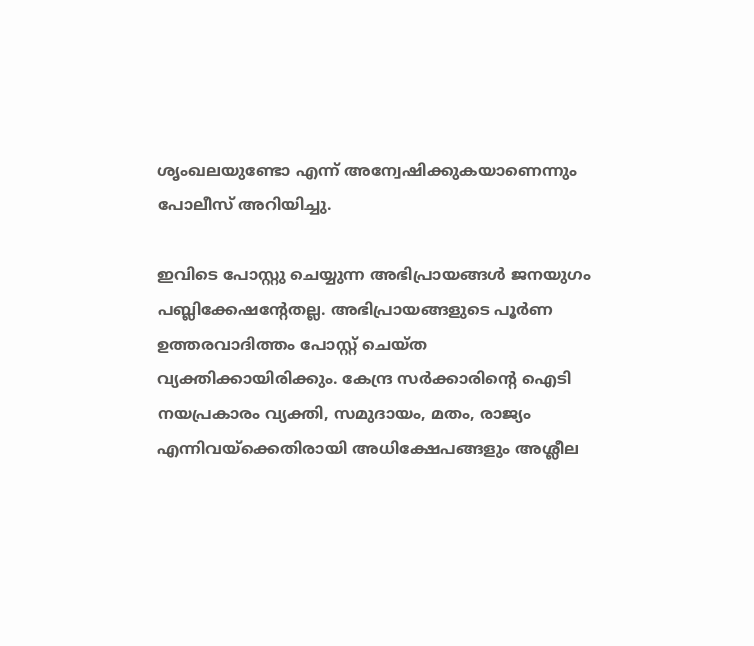ശൃംഖലയുണ്ടോ എന്ന് അന്വേഷിക്കുകയാണെന്നും പോലീസ് അറിയിച്ചു.

ഇവിടെ പോസ്റ്റു ചെയ്യുന്ന അഭിപ്രായങ്ങള്‍ ജനയുഗം പബ്ലിക്കേഷന്റേതല്ല. അഭിപ്രായങ്ങളുടെ പൂര്‍ണ ഉത്തരവാദിത്തം പോസ്റ്റ് ചെയ്ത വ്യക്തിക്കായിരിക്കും. കേന്ദ്ര സര്‍ക്കാരിന്റെ ഐടി നയപ്രകാരം വ്യക്തി, സമുദായം, മതം, രാജ്യം എന്നിവയ്‌ക്കെതിരായി അധിക്ഷേപങ്ങളും അശ്ലീല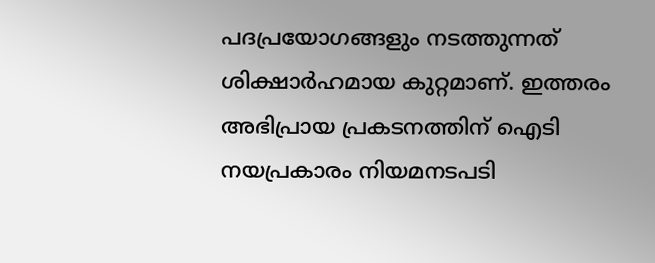പദപ്രയോഗങ്ങളും നടത്തുന്നത് ശിക്ഷാര്‍ഹമായ കുറ്റമാണ്. ഇത്തരം അഭിപ്രായ പ്രകടനത്തിന് ഐടി നയപ്രകാരം നിയമനടപടി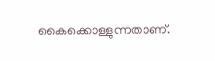കൈക്കൊള്ളുന്നതാണ്.